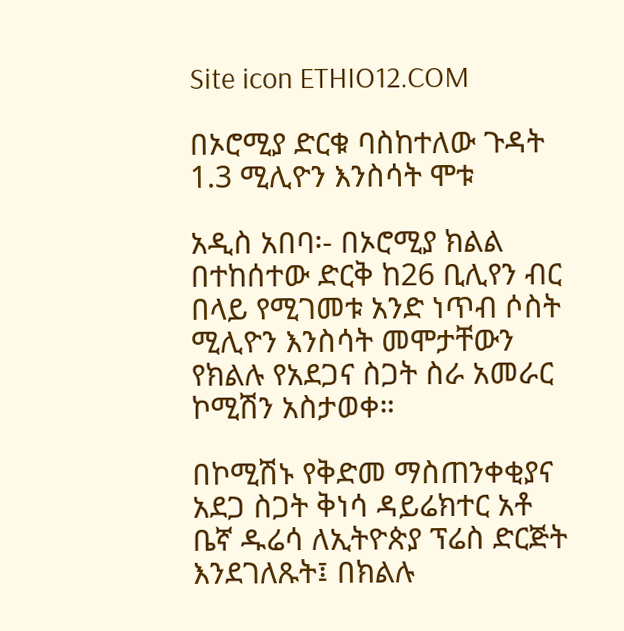Site icon ETHIO12.COM

በኦሮሚያ ድርቁ ባስከተለው ጉዳት 1.3 ሚሊዮን እንስሳት ሞቱ

አዲስ አበባ፡- በኦሮሚያ ክልል በተከሰተው ድርቅ ከ26 ቢሊየን ብር በላይ የሚገመቱ አንድ ነጥብ ሶስት ሚሊዮን እንስሳት መሞታቸውን የክልሉ የአደጋና ስጋት ስራ አመራር ኮሚሽን አስታወቀ።

በኮሚሽኑ የቅድመ ማስጠንቀቂያና አደጋ ስጋት ቅነሳ ዳይሬክተር አቶ ቤኛ ዱሬሳ ለኢትዮጵያ ፕሬስ ድርጅት እንደገለጹት፤ በክልሉ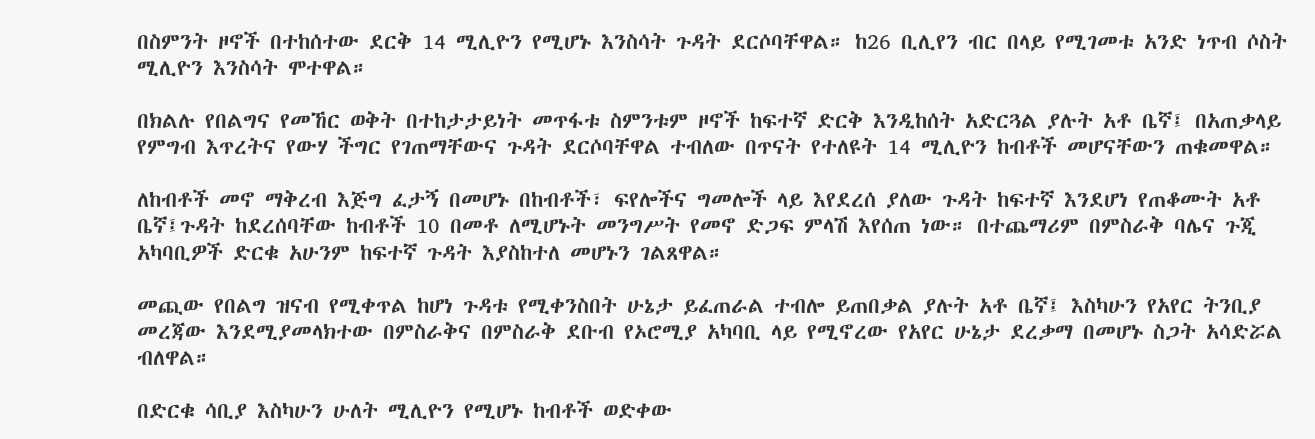በስምንት ዞኖች በተከሰተው ደርቅ 14 ሚሊዮን የሚሆኑ እንስሳት ጉዳት ደርሶባቸዋል። ከ26 ቢሊየን ብር በላይ የሚገመቱ አንድ ነጥብ ሶስት ሚሊዮን እንስሳት ሞተዋል።

በክልሉ የበልግና የመኸር ወቅት በተከታታይነት መጥፋቱ ስምንቱም ዞኖች ከፍተኛ ድርቅ እንዲከሰት አድርጓል ያሉት አቶ ቤኛ፤ በአጠቃላይ የምግብ እጥረትና የውሃ ችግር የገጠማቸውና ጉዳት ደርሶባቸዋል ተብለው በጥናት የተለዩት 14 ሚሊዮን ከብቶች መሆናቸውን ጠቁመዋል።

ለከብቶች መኖ ማቅረብ እጅግ ፈታኝ በመሆኑ በከብቶች፣ ፍየሎችና ግመሎች ላይ እየደረሰ ያለው ጉዳት ከፍተኛ እንደሆነ የጠቆሙት አቶ ቤኛ፤ጉዳት ከደረሰባቸው ከብቶች 10 በመቶ ለሚሆኑት መንግሥት የመኖ ድጋፍ ምላሽ እየሰጠ ነው። በተጨማሪም በምስራቅ ባሌና ጉጂ አካባቢዎች ድርቁ አሁንም ከፍተኛ ጉዳት እያስከተለ መሆኑን ገልጸዋል።

መጪው የበልግ ዝናብ የሚቀጥል ከሆነ ጉዳቱ የሚቀንስበት ሁኔታ ይፈጠራል ተብሎ ይጠበቃል ያሉት አቶ ቤኛ፤ እስካሁን የአየር ትንቢያ መረጃው እንደሚያመላክተው በምስራቅና በምስራቅ ደቡብ የኦሮሚያ አካባቢ ላይ የሚኖረው የአየር ሁኔታ ደረቃማ በመሆኑ ስጋት አሳድሯል ብለዋል።

በድርቁ ሳቢያ እስካሁን ሁለት ሚሊዮን የሚሆኑ ከብቶች ወድቀው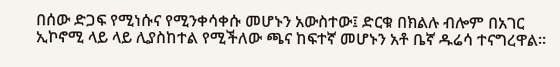በሰው ድጋፍ የሚነሱና የሚንቀሳቀሱ መሆኑን አውስተው፤ ድርቁ በክልሉ ብሎም በአገር ኢኮኖሚ ላይ ላይ ሊያስከተል የሚችለው ጫና ከፍተኛ መሆኑን አቶ ቤኛ ዱሬሳ ተናግረዋል።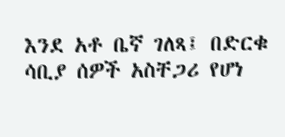እንደ አቶ ቤኛ ገለጻ፤ በድርቁ ሳቢያ ሰዎች አስቸጋሪ የሆነ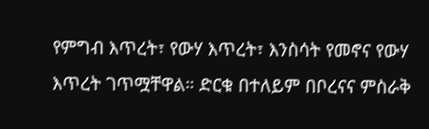የምግብ እጥረት፣ የውሃ እጥረት፣ እንስሳት የመኖና የውሃ እጥረት ገጥሟቸዋል። ድርቁ በተለይም በቦረናና ምስራቅ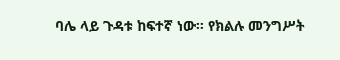ባሌ ላይ ጉዳቱ ከፍተኛ ነው። የክልሉ መንግሥት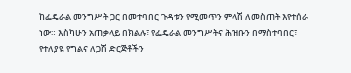ከፌዴራል መንግሥት ጋር በመተባበር ጉዳቱን የሚመጥን ምላሽ ለመስጠት እየተሰራ ነው። እስካሁን አጠቃላይ በክልሉ፣ የፌዴራል መንግሥትና ሕዝቡን በማስተባበር፣ የተለያዩ የግልና ለጋሽ ድርጅቶችን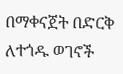በማቀናጀት በድርቅ ለተጎዱ ወገኖች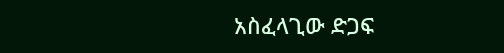አስፈላጊው ድጋፍ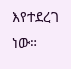እየተደረገ ነው።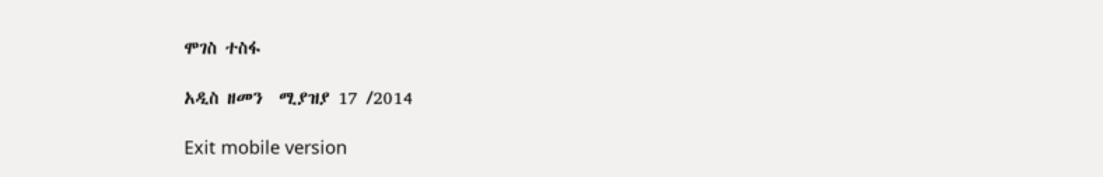ሞገስ ተስፋ

አዲስ ዘመን  ሚያዝያ 17 /2014

Exit mobile version